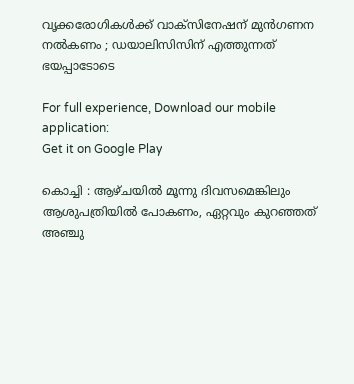വൃക്കരോഗികൾക്ക് വാക്സിനേഷന് മുന്‍ഗണന നല്‍കണം ; ഡയാലിസിസിന് എത്തുന്നത്‌ ഭയപ്പാടോടെ

For full experience, Download our mobile application:
Get it on Google Play

കൊച്ചി : ആഴ്ചയിൽ മൂന്നു ദിവസമെങ്കിലും ആശുപത്രിയിൽ പോകണം, ഏറ്റവും കുറഞ്ഞത് അഞ്ചു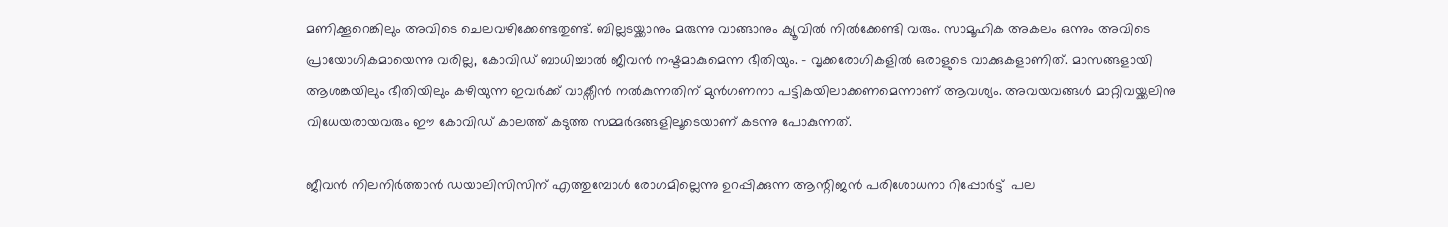മണിക്കൂറെങ്കിലും അവിടെ ചെലവഴിക്കേണ്ടതുണ്ട്. ബില്ലടയ്ക്കാനും മരുന്നു വാങ്ങാനും ക്യൂവിൽ നിൽക്കേണ്ടി വരും. സാമൂഹിക അകലം ഒന്നും അവിടെ പ്രായോഗികമായെന്നു വരില്ല, കോവിഡ് ബാധിച്ചാൽ ജീവൻ നഷ്ടമാകുമെന്ന ഭീതിയും. – വൃക്കരോഗികളിൽ ഒരാളുടെ വാക്കുകളാണിത്. മാസങ്ങളായി ആശങ്കയിലും ഭീതിയിലും കഴിയുന്ന ഇവർക്ക് വാക്സീൻ നൽകുന്നതിന് മുൻഗണനാ പട്ടികയിലാക്കണമെന്നാണ് ആവശ്യം. അവയവങ്ങൾ മാറ്റിവയ്ക്കലിനു വിധേയരായവരും ഈ കോവിഡ് കാലത്ത് കടുത്ത സമ്മർദങ്ങളിലൂടെയാണ് കടന്നു പോകുന്നത്.

ജീവൻ നിലനിർത്താൻ ഡയാലിസിസിന് എത്തുമ്പോൾ രോഗമില്ലെന്നു ഉറപ്പിക്കുന്ന ആന്റിജൻ പരിശോധനാ റിപ്പോർട്ട്  പല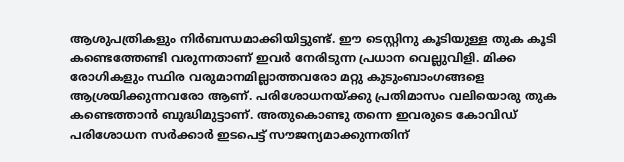ആശുപത്രികളും നിർബന്ധമാക്കിയിട്ടുണ്ട്. ഈ ടെസ്റ്റിനു കൂടിയുള്ള തുക കൂടി കണ്ടെത്തേണ്ടി വരുന്നതാണ് ഇവർ നേരിടുന്ന പ്രധാന വെല്ലുവിളി. മിക്ക രോഗികളും സ്ഥിര വരുമാനമില്ലാത്തവരോ മറ്റു കുടുംബാംഗങ്ങളെ ആശ്രയിക്കുന്നവരോ ആണ്. പരിശോധനയ്ക്കു പ്രതിമാസം വലിയൊരു തുക കണ്ടെത്താൻ ബുദ്ധിമുട്ടാണ്. അതുകൊണ്ടു തന്നെ ഇവരുടെ കോവിഡ് പരിശോധന സർക്കാർ ഇടപെട്ട് സൗജന്യമാക്കുന്നതിന്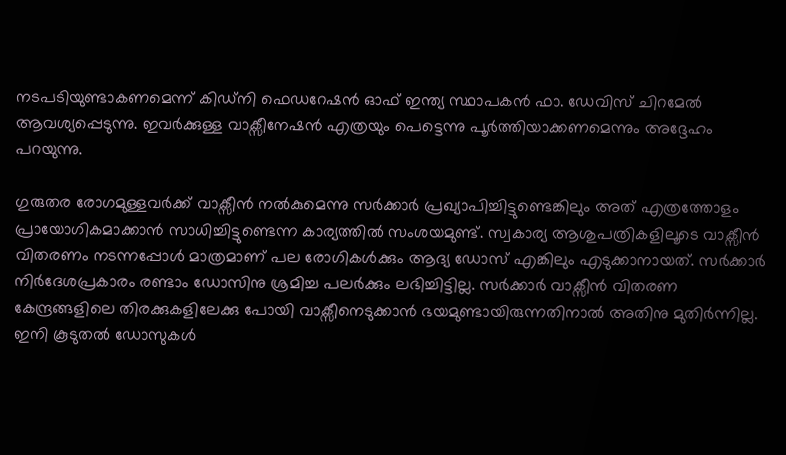നടപടിയുണ്ടാകണമെന്ന് കിഡ്നി ഫെഡറേഷൻ ഓഫ് ഇന്ത്യ സ്ഥാപകൻ ഫാ. ഡേവിസ് ചിറമേൽ ആവശ്യപ്പെടുന്നു. ഇവർക്കുള്ള വാക്സീനേഷൻ എത്രയും പെട്ടെന്നു പൂർത്തിയാക്കണമെന്നും അദ്ദേഹം പറയുന്നു.

ഗുരുതര രോഗമുള്ളവർക്ക് വാക്സീൻ നൽകുമെന്നു സർക്കാർ പ്രഖ്യാപിച്ചിട്ടുണ്ടെങ്കിലും അത് എത്രത്തോളം പ്രായോഗികമാക്കാൻ സാധിച്ചിട്ടുണ്ടെന്ന കാര്യത്തിൽ സംശയമുണ്ട്. സ്വകാര്യ ആശുപത്രികളിലൂടെ വാക്സീൻ വിതരണം നടന്നപ്പോൾ മാത്രമാണ് പല രോഗികൾക്കും ആദ്യ ഡോസ് എങ്കിലും എടുക്കാനായത്. സർക്കാർ നിർദേശപ്രകാരം രണ്ടാം ഡോസിനു ശ്രമിച്ച പലർക്കും ലഭിച്ചിട്ടില്ല. സർക്കാർ വാക്സീൻ വിതരണ കേന്ദ്രങ്ങളിലെ തിരക്കുകളിലേക്കു പോയി വാക്സീനെടുക്കാൻ ഭയമുണ്ടായിരുന്നതിനാൽ അതിനു മുതിർന്നില്ല. ഇനി കൂടുതൽ ഡോസുകൾ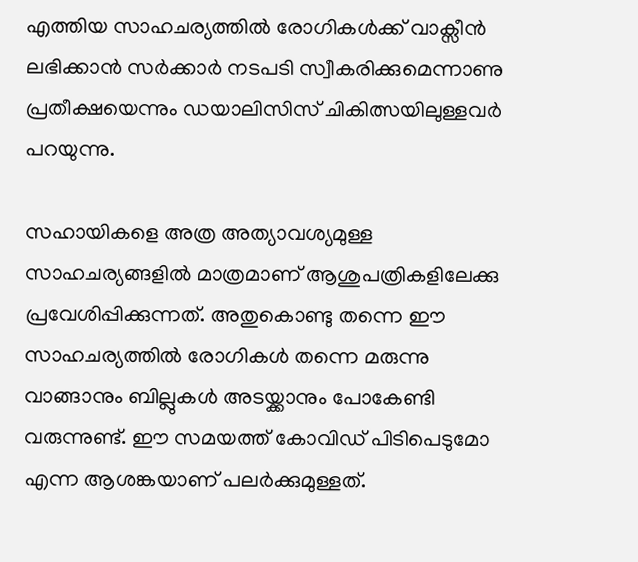എത്തിയ സാഹചര്യത്തിൽ രോഗികൾക്ക് വാക്സീൻ ലഭിക്കാൻ സർക്കാർ നടപടി സ്വീകരിക്കുമെന്നാണു പ്രതീക്ഷയെന്നും ഡയാലിസിസ് ചികിത്സയിലുള്ളവര്‍ പറയുന്നു.

സഹായികളെ അത്ര അത്യാവശ്യമുള്ള സാഹചര്യങ്ങളിൽ മാത്രമാണ് ആശുപത്രികളിലേക്കു പ്രവേശിപ്പിക്കുന്നത്. അതുകൊണ്ടു തന്നെ ഈ സാഹചര്യത്തിൽ രോഗികൾ തന്നെ മരുന്നു വാങ്ങാനും ബില്ലുകൾ അടയ്ക്കാനും പോകേണ്ടി വരുന്നുണ്ട്. ഈ സമയത്ത് കോവിഡ് പിടിപെടുമോ എന്ന ആശങ്കയാണ് പലർക്കുമുള്ളത്.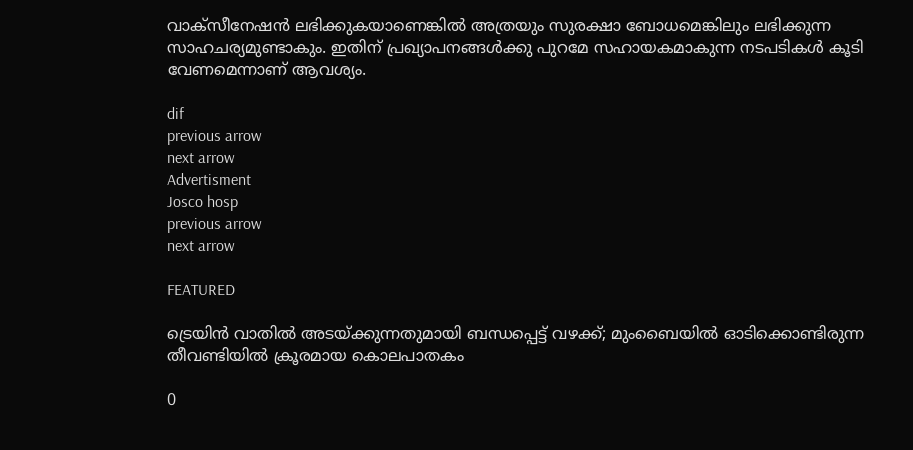വാക്സീനേഷൻ ലഭിക്കുകയാണെങ്കിൽ അത്രയും സുരക്ഷാ ബോധമെങ്കിലും ലഭിക്കുന്ന സാഹചര്യമുണ്ടാകും. ഇതിന് പ്രഖ്യാപനങ്ങൾക്കു പുറമേ സഹായകമാകുന്ന നടപടികൾ കൂടി വേണമെന്നാണ് ആവശ്യം.

dif
previous arrow
next arrow
Advertisment
Josco hosp
previous arrow
next arrow

FEATURED

ട്രെയിൻ വാതിൽ അടയ്ക്കുന്നതുമായി ബന്ധപ്പെട്ട് വഴക്ക്; മുംബൈയിൽ ഓടിക്കൊണ്ടിരുന്ന തീവണ്ടിയിൽ ക്രൂരമായ കൊലപാതകം

0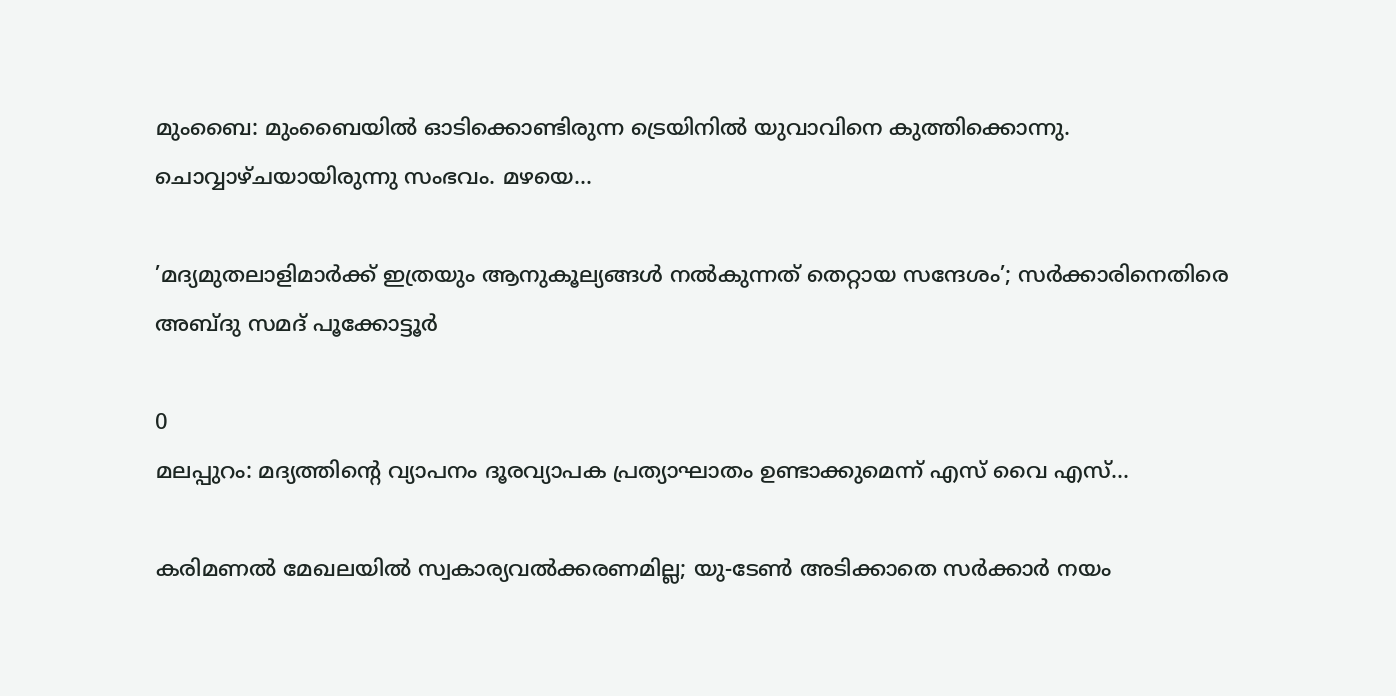മുംബൈ: മുംബൈയില്‍ ഓടിക്കൊണ്ടിരുന്ന ട്രെയിനില്‍ യുവാവിനെ കുത്തിക്കൊന്നു. ചൊവ്വാഴ്ചയായിരുന്നു സംഭവം. മഴയെ...

’മദ്യമുതലാളിമാർക്ക് ഇത്രയും ആനുകൂല്യങ്ങൾ നൽകുന്നത് തെറ്റായ സന്ദേശം’; സർക്കാരിനെതിരെ അബ്ദു സമദ് പൂക്കോട്ടൂർ

0
മലപ്പുറം: മദ്യത്തിന്റെ വ്യാപനം ദൂരവ്യാപക പ്രത്യാഘാതം ഉണ്ടാക്കുമെന്ന് എസ് വൈ എസ്...

കരിമണൽ മേഖലയിൽ സ്വകാര്യവൽക്കരണമില്ല; യു-ടേൺ അടിക്കാതെ സർക്കാർ നയം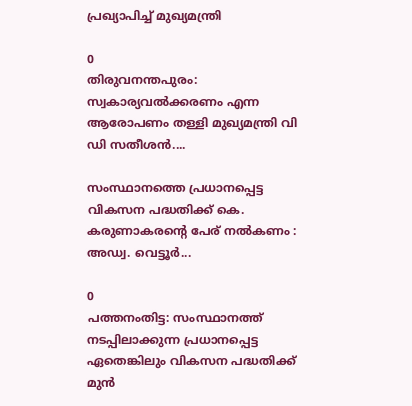പ്രഖ്യാപിച്ച് മുഖ്യമന്ത്രി

0
തിരുവനന്തപുരം: സ്വകാര്യവല്‍ക്കരണം എന്ന ആരോപണം തള്ളി മുഖ്യമന്ത്രി വി ഡി സതീശന്‍....

സംസ്ഥാനത്തെ പ്രധാനപ്പെട്ട വികസന പദ്ധതിക്ക് കെ. കരുണാകരന്റെ പേര് നൽകണം : അഡ്വ. വെട്ടൂർ...

0
പത്തനംതിട്ട: സംസ്ഥാനത്ത് നടപ്പിലാക്കുന്ന പ്രധാനപ്പെട്ട ഏതെങ്കിലും വികസന പദ്ധതിക്ക് മുൻ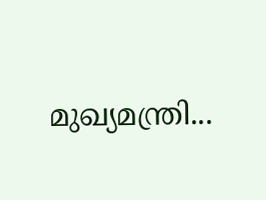മുഖ്യമന്ത്രി...